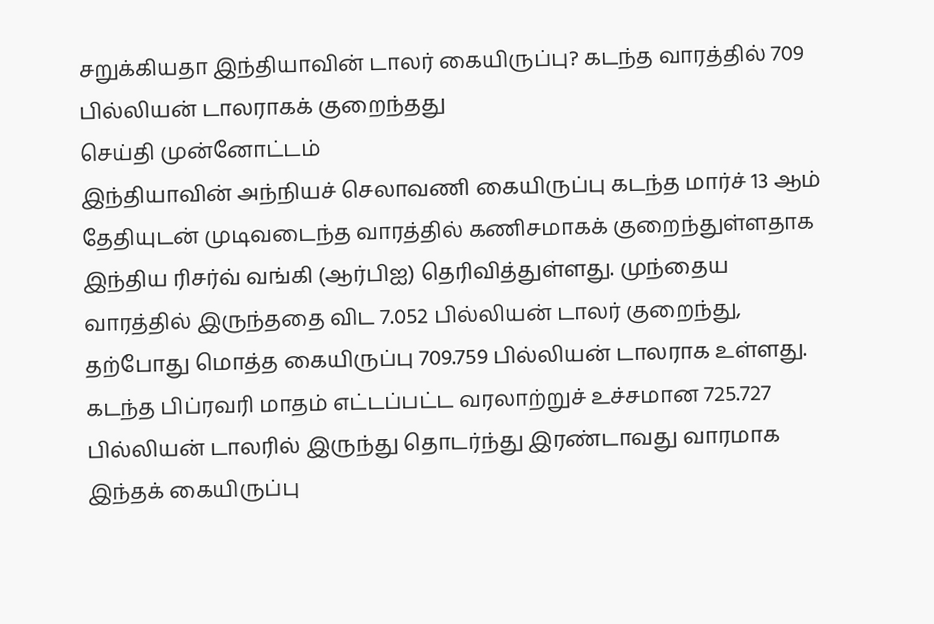சறுக்கியதா இந்தியாவின் டாலர் கையிருப்பு? கடந்த வாரத்தில் 709 பில்லியன் டாலராகக் குறைந்தது
செய்தி முன்னோட்டம்
இந்தியாவின் அந்நியச் செலாவணி கையிருப்பு கடந்த மார்ச் 13 ஆம் தேதியுடன் முடிவடைந்த வாரத்தில் கணிசமாகக் குறைந்துள்ளதாக இந்திய ரிசர்வ் வங்கி (ஆர்பிஐ) தெரிவித்துள்ளது. முந்தைய வாரத்தில் இருந்ததை விட 7.052 பில்லியன் டாலர் குறைந்து, தற்போது மொத்த கையிருப்பு 709.759 பில்லியன் டாலராக உள்ளது. கடந்த பிப்ரவரி மாதம் எட்டப்பட்ட வரலாற்றுச் உச்சமான 725.727 பில்லியன் டாலரில் இருந்து தொடர்ந்து இரண்டாவது வாரமாக இந்தக் கையிருப்பு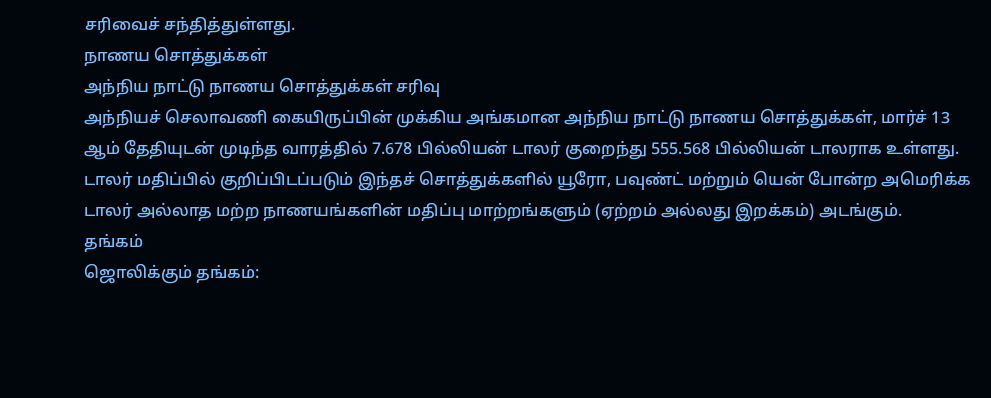சரிவைச் சந்தித்துள்ளது.
நாணய சொத்துக்கள்
அந்நிய நாட்டு நாணய சொத்துக்கள் சரிவு
அந்நியச் செலாவணி கையிருப்பின் முக்கிய அங்கமான அந்நிய நாட்டு நாணய சொத்துக்கள், மார்ச் 13 ஆம் தேதியுடன் முடிந்த வாரத்தில் 7.678 பில்லியன் டாலர் குறைந்து 555.568 பில்லியன் டாலராக உள்ளது. டாலர் மதிப்பில் குறிப்பிடப்படும் இந்தச் சொத்துக்களில் யூரோ, பவுண்ட் மற்றும் யென் போன்ற அமெரிக்க டாலர் அல்லாத மற்ற நாணயங்களின் மதிப்பு மாற்றங்களும் (ஏற்றம் அல்லது இறக்கம்) அடங்கும்.
தங்கம்
ஜொலிக்கும் தங்கம்: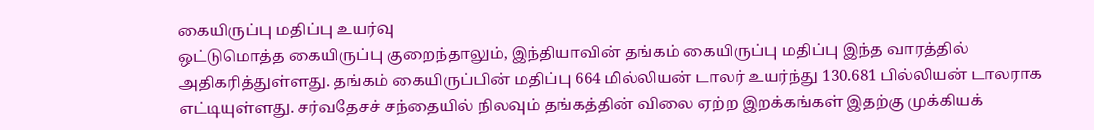கையிருப்பு மதிப்பு உயர்வு
ஒட்டுமொத்த கையிருப்பு குறைந்தாலும், இந்தியாவின் தங்கம் கையிருப்பு மதிப்பு இந்த வாரத்தில் அதிகரித்துள்ளது. தங்கம் கையிருப்பின் மதிப்பு 664 மில்லியன் டாலர் உயர்ந்து 130.681 பில்லியன் டாலராக எட்டியுள்ளது. சர்வதேசச் சந்தையில் நிலவும் தங்கத்தின் விலை ஏற்ற இறக்கங்கள் இதற்கு முக்கியக்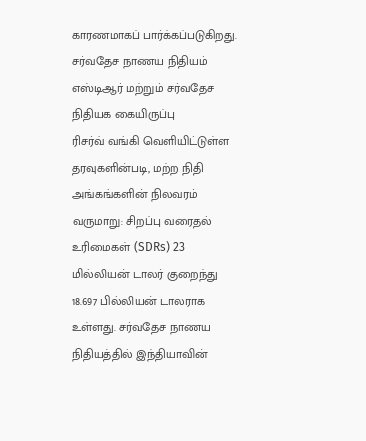காரணமாகப் பார்க்கப்படுகிறது.
சர்வதேச நாணய நிதியம்
எஸ்டிஆர் மற்றும் சர்வதேச நிதியக கையிருப்பு
ரிசர்வ் வங்கி வெளியிட்டுள்ள தரவுகளின்படி, மற்ற நிதி அங்கங்களின் நிலவரம் வருமாறு: சிறப்பு வரைதல் உரிமைகள் (SDRs) 23 மில்லியன் டாலர் குறைந்து 18.697 பில்லியன் டாலராக உள்ளது. சர்வதேச நாணய நிதியத்தில் இந்தியாவின்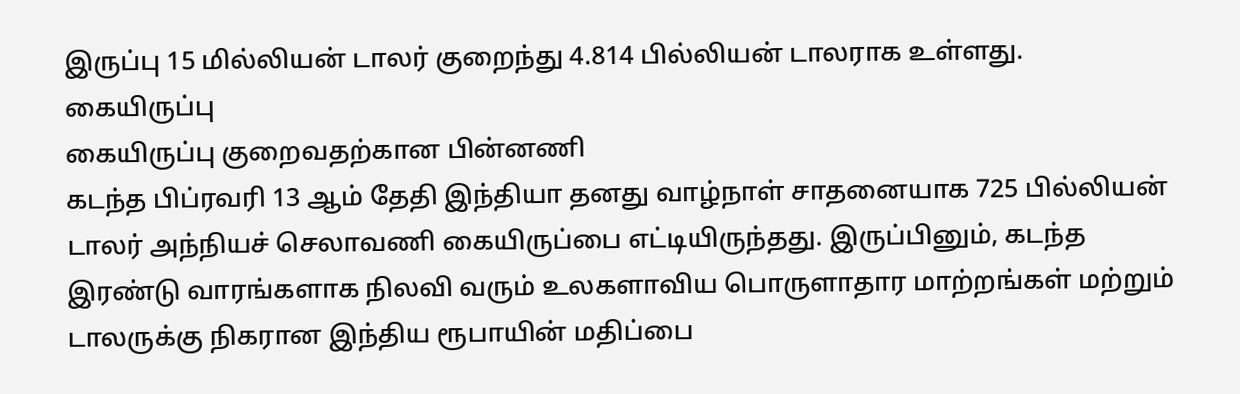இருப்பு 15 மில்லியன் டாலர் குறைந்து 4.814 பில்லியன் டாலராக உள்ளது.
கையிருப்பு
கையிருப்பு குறைவதற்கான பின்னணி
கடந்த பிப்ரவரி 13 ஆம் தேதி இந்தியா தனது வாழ்நாள் சாதனையாக 725 பில்லியன் டாலர் அந்நியச் செலாவணி கையிருப்பை எட்டியிருந்தது. இருப்பினும், கடந்த இரண்டு வாரங்களாக நிலவி வரும் உலகளாவிய பொருளாதார மாற்றங்கள் மற்றும் டாலருக்கு நிகரான இந்திய ரூபாயின் மதிப்பை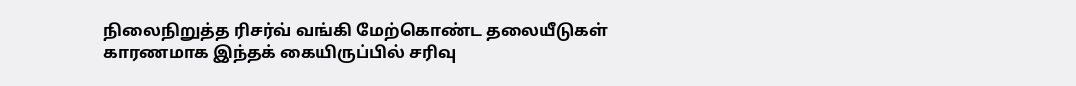நிலைநிறுத்த ரிசர்வ் வங்கி மேற்கொண்ட தலையீடுகள் காரணமாக இந்தக் கையிருப்பில் சரிவு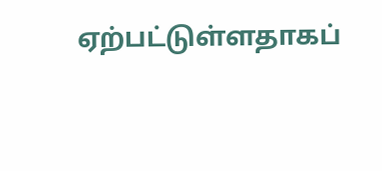ஏற்பட்டுள்ளதாகப்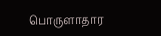பொருளாதார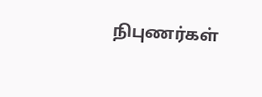நிபுணர்கள்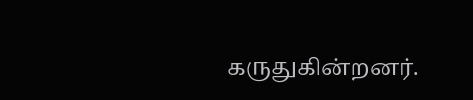கருதுகின்றனர்.